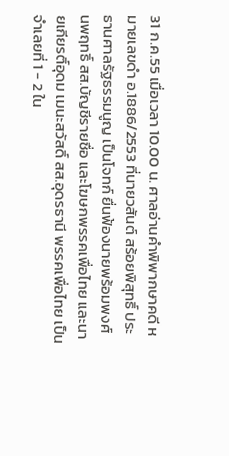31 ก.ค.55 เมื่อเวลา 10.00 น. ศาลอ่านคำพิพากษาคดี หมายเลขดำ อ.1886/2553 ที่นายวสันต์ สร้อยพิสุทธิ์ ประธานศาลรัฐธรรมนูญ เป็นโจทก์ ยื่นฟ้องนายพร้อมพงศ์ นพฤทธิ์ สส.บัญชีรายชื่อ และโฆษกพรรคเพื่อไทย และนายเกียรติ์อุดม เมนะสวัสดิ์ สส.อุดรธานี พรรคเพื่อไทย เป็นจำเลยที่ 1 - 2 ใน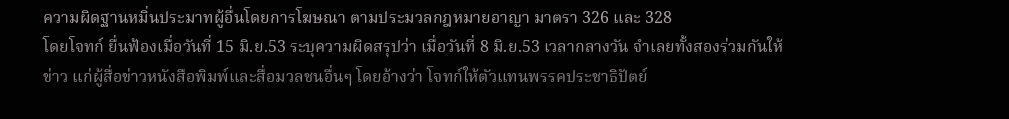ความผิดฐานหมิ่นประมาทผู้อื่นโดยการโฆษณา ตามประมวลกฎหมายอาญา มาตรา 326 และ 328
โดยโจทก์ ยื่นฟ้องเมื่อวันที่ 15 มิ.ย.53 ระบุความผิดสรุปว่า เมื่อวันที่ 8 มิ.ย.53 เวลากลางวัน จำเลยทั้งสองร่วมกันให้ข่าว แก่ผู้สื่อข่าวหนังสือพิมพ์และสื่อมวลชนอื่นๆ โดยอ้างว่า โจทก์ให้ตัวแทนพรรคประชาธิปัตย์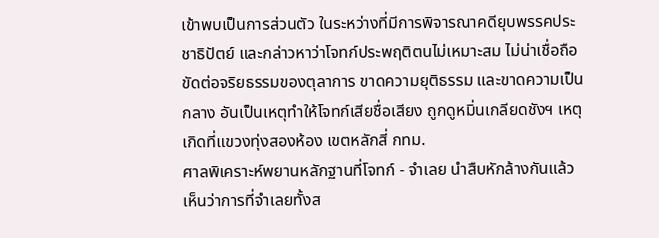เข้าพบเป็นการส่วนตัว ในระหว่างที่มีการพิจารณาคดียุบพรรคประชาธิปัตย์ และกล่าวหาว่าโจทก์ประพฤติตนไม่เหมาะสม ไม่น่าเชื่อถือ ขัดต่อจริยธรรมของตุลาการ ขาดความยุติธรรม และขาดความเป็นกลาง อันเป็นเหตุทำให้โจทก์เสียชื่อเสียง ถูกดูหมิ่นเกลียดชังฯ เหตุเกิดที่แขวงทุ่งสองห้อง เขตหลักสี่ กทม.
ศาลพิเคราะห์พยานหลักฐานที่โจทก์ - จำเลย นำสืบหักล้างกันแล้ว เห็นว่าการที่จำเลยทั้งส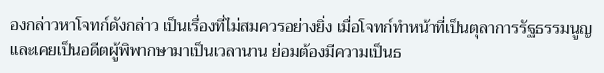องกล่าวหาโจทก์ดังกล่าว เป็นเรื่องที่ไม่สมควรอย่างยิ่ง เมื่อโจทก์ทำหน้าที่เป็นตุลาการรัฐธรรมนูญ และเคยเป็นอดีตผู้พิพากษามาเป็นเวลานาน ย่อมต้องมีความเป็นธ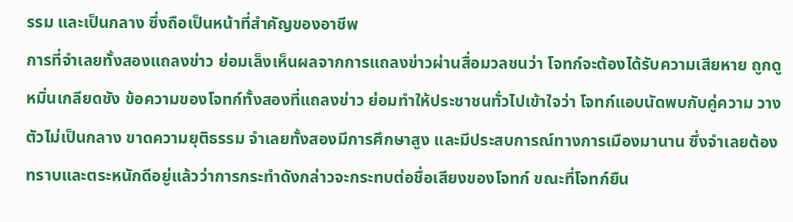รรม และเป็นกลาง ซึ่งถือเป็นหน้าที่สำคัญของอาชีพ
การที่จำเลยทั้งสองแถลงข่าว ย่อมเล็งเห็นผลจากการแถลงข่าวผ่านสื่อมวลชนว่า โจทก์จะต้องได้รับความเสียหาย ถูกดูหมิ่นเกลียดชัง ข้อความของโจทก์ทั้งสองที่แถลงข่าว ย่อมทำให้ประชาชนทั่วไปเข้าใจว่า โจทก์แอบนัดพบกับคู่ความ วางตัวไม่เป็นกลาง ขาดความยุติธรรม จำเลยทั้งสองมีการศึกษาสูง และมีประสบการณ์ทางการเมืองมานาน ซึ่งจำเลยต้องทราบและตระหนักดีอยู่แล้วว่าการกระทำดังกล่าวจะกระทบต่อชื่อเสียงของโจทก์ ขณะที่โจทก์ยืน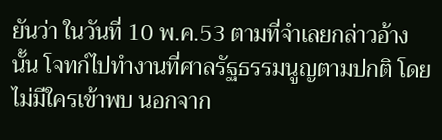ยันว่า ในวันที่ 10 พ.ค.53 ตามที่จำเลยกล่าวอ้างนั้น โจทก์ไปทำงานที่ศาลรัฐธรรมนูญตามปกติ โดยไม่มีใครเข้าพบ นอกจาก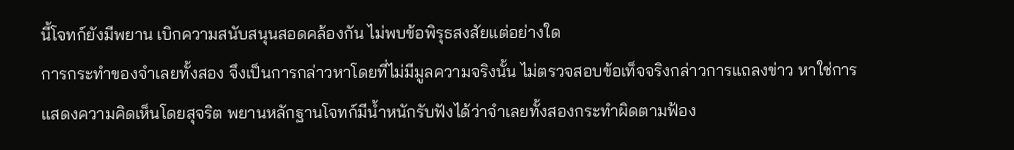นี้โจทก์ยังมีพยาน เบิกความสนับสนุนสอดคล้องกัน ไม่พบข้อพิรุธสงสัยแต่อย่างใด
การกระทำของจำเลยทั้งสอง จึงเป็นการกล่าวหาโดยที่ไม่มีมูลความจริงนั้น ไม่ตรวจสอบข้อเท็จจริงกล่าวการแถลงข่าว หาใช่การแสดงความคิดเห็นโดยสุจริต พยานหลักฐานโจทก์มีน้ำหนักรับฟังได้ว่าจำเลยทั้งสองกระทำผิดตามฟ้อง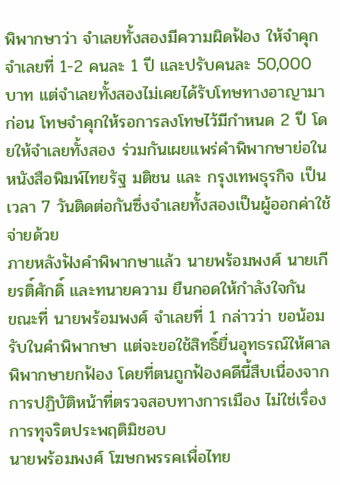พิพากษาว่า จำเลยทั้งสองมีความผิดฟ้อง ให้จำคุกจำเลยที่ 1-2 คนละ 1 ปี และปรับคนละ 50,000 บาท แต่จำเลยทั้งสองไม่เคยได้รับโทษทางอาญามาก่อน โทษจำคุกให้รอการลงโทษไว้มีกำหนด 2 ปี โดยให้จำเลยทั้งสอง ร่วมกันเผยแพร่คำพิพากษาย่อในหนังสือพิมพ์ไทยรัฐ มติชน และ กรุงเทพธุรกิจ เป็นเวลา 7 วันติดต่อกันซึ่งจำเลยทั้งสองเป็นผู้ออกค่าใช้จ่ายด้วย
ภายหลังฟังคำพิพากษาแล้ว นายพร้อมพงศ์ นายเกียรติ์ศักดิ์ และทนายความ ยืนกอดให้กำลังใจกัน
ขณะที่ นายพร้อมพงศ์ จำเลยที่ 1 กล่าวว่า ขอน้อมรับในคำพิพากษา แต่จะขอใช้สิทธิ์ยื่นอุทธรณ์ให้ศาลพิพากษายกฟ้อง โดยที่ตนถูกฟ้องคดีนี้สืบเนื่องจากการปฏิบัติหน้าที่ตรวจสอบทางการเมือง ไม่ใช่เรื่องการทุจริตประพฤติมิชอบ
นายพร้อมพงศ์ โฆษกพรรคเพื่อไทย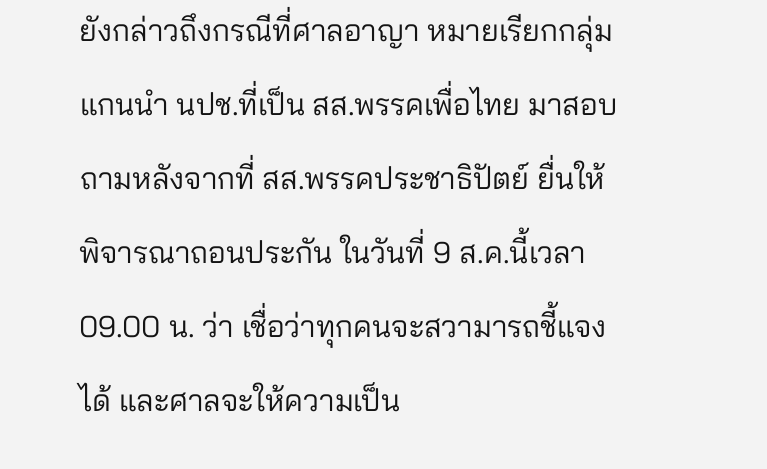ยังกล่าวถึงกรณีที่ศาลอาญา หมายเรียกกลุ่มแกนนำ นปช.ที่เป็น สส.พรรคเพื่อไทย มาสอบถามหลังจากที่ สส.พรรคประชาธิปัตย์ ยื่นให้พิจารณาถอนประกัน ในวันที่ 9 ส.ค.นี้เวลา 09.00 น. ว่า เชื่อว่าทุกคนจะสวามารถชี้แจงได้ และศาลจะให้ความเป็น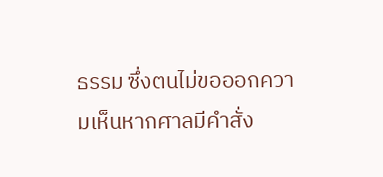ธรรม ซึ่งตนไม่ขอออกความเห็นหากศาลมีคำสั่ง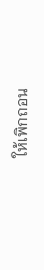ให้เพิกถอน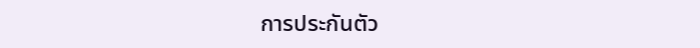การประกันตัว